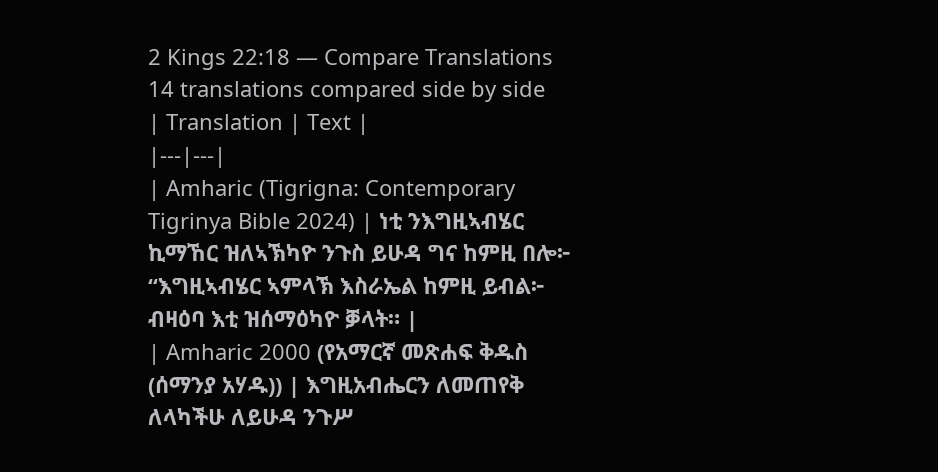2 Kings 22:18 — Compare Translations
14 translations compared side by side
| Translation | Text |
|---|---|
| Amharic (Tigrigna: Contemporary Tigrinya Bible 2024) | ነቲ ንእግዚኣብሄር ኪማኸር ዝለኣኽካዮ ንጉስ ይሁዳ ግና ከምዚ በሎ፦ “እግዚኣብሄር ኣምላኽ እስራኤል ከምዚ ይብል፦ ብዛዕባ እቲ ዝሰማዕካዮ ቓላት። |
| Amharic 2000 (የአማርኛ መጽሐፍ ቅዱስ (ሰማንያ አሃዱ)) | እግዚአብሔርን ለመጠየቅ ለላካችሁ ለይሁዳ ንጉሥ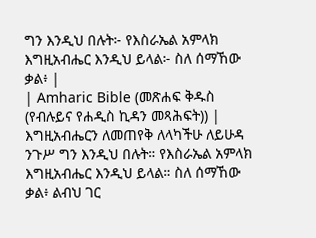ግን እንዲህ በሉት፦ የእስራኤል አምላክ እግዚአብሔር እንዲህ ይላል፦ ስለ ሰማኸው ቃል፥ |
| Amharic Bible (መጽሐፍ ቅዱስ (የብሉይና የሐዲስ ኪዳን መጻሕፍት)) | እግዚአብሔርን ለመጠየቅ ለላካችሁ ለይሁዳ ንጉሥ ግን እንዲህ በሉት። የእስራኤል አምላክ እግዚአብሔር እንዲህ ይላል። ስለ ሰማኸው ቃል፥ ልብህ ገር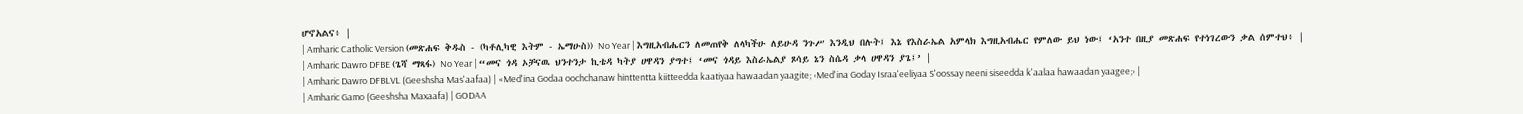ሆኖአልና፥ |
| Amharic Catholic Version (መጽሐፍ ቅዱስ - (ካቶሊካዊ እትም - ኤማሁስ)) No Year | እግዚአብሔርን ለመጠየቅ ለላካችሁ ለይሁዳ ንጉሥ እንዲህ በሉት፤ እኔ የእስራኤል አምላክ እግዚአብሔር የምለው ይህ ነው፤ ‘አንተ በዚያ መጽሐፍ የተነገረውን ቃል ሰምተህ፥ |
| Amharic Dawro DFBE (ጌሻ ማጻፋ) No Year | “መና ጎዳ ኦቻናዉ ህንተንታ ኪቴዳ ካትያ ሀዋዳን ያግተ፤ ‘መና ጎዳይ እስራኤልያ ጾሳይ ኔን ስሴዳ ቃላ ሀዋዳን ያጌ፤’ |
| Amharic Dawro DFBLVL (Geeshsha Mas'aafaa) | «Med'ina Godaa oochchanaw hinttentta kiitteedda kaatiyaa hawaadan yaagite; ‹Med'ina Goday Israa'eeliyaa S'oossay neeni siseedda k'aalaa hawaadan yaagee;› |
| Amharic Gamo (Geeshsha Maxaafa) | GODAA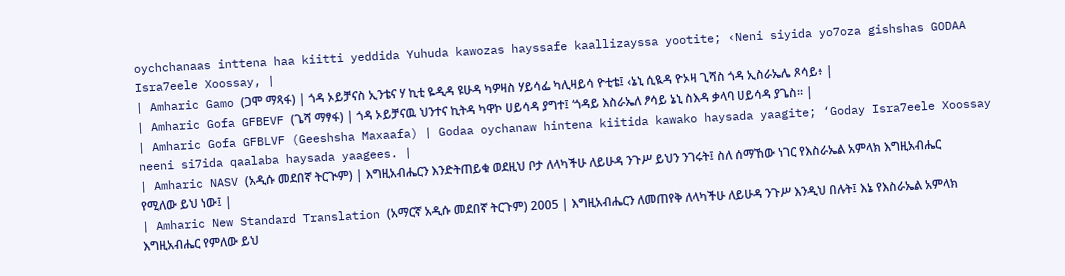oychchanaas inttena haa kiitti yeddida Yuhuda kawozas hayssafe kaallizayssa yootite; ‹Neni siyida yo7oza gishshas GODAA Isra7eele Xoossay, |
| Amharic Gamo (ጋሞ ማጻፋ) | ጎዳ ኦይቻናስ ኢንቴና ሃ ኪቲ ዬዲዳ ዩሁዳ ካዎዛስ ሃይሳፌ ካሊዛይሳ ዮቲቴ፤ ‹ኔኒ ሲዪዳ ዮኦዛ ጊሻስ ጎዳ ኢስራኤሌ ጾሳይ፥ |
| Amharic Gofa GFBEVF (ጌሻ ማፃፋ) | ጎዳ ኦይቻናዉ ህንተና ኪትዳ ካዋኮ ሀይሳዳ ያግተ፤ ‘ጎዳይ እስራኤለ ፆሳይ ኔኒ ስእዳ ቃላባ ሀይሳዳ ያጌስ። |
| Amharic Gofa GFBLVF (Geeshsha Maxaafa) | Godaa oychanaw hintena kiitida kawako haysada yaagite; ‘Goday Isra7eele Xoossay neeni si7ida qaalaba haysada yaagees. |
| Amharic NASV (አዲሱ መደበኛ ትርጒም) | እግዚአብሔርን እንድትጠይቁ ወደዚህ ቦታ ለላካችሁ ለይሁዳ ንጉሥ ይህን ንገሩት፤ ስለ ሰማኸው ነገር የእስራኤል አምላክ እግዚአብሔር የሚለው ይህ ነው፤ |
| Amharic New Standard Translation (አማርኛ አዲሱ መደበኛ ትርጉም) 2005 | እግዚአብሔርን ለመጠየቅ ለላካችሁ ለይሁዳ ንጉሥ እንዲህ በሉት፤ እኔ የእስራኤል አምላክ እግዚአብሔር የምለው ይህ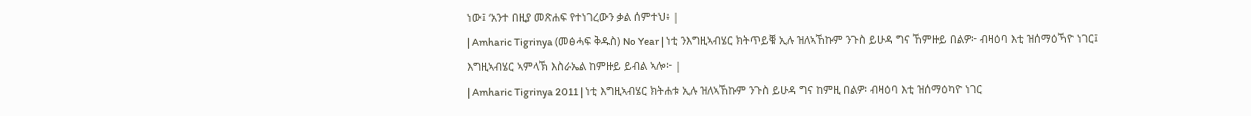ነው፤ ‘አንተ በዚያ መጽሐፍ የተነገረውን ቃል ሰምተህ፥ |
| Amharic Tigrinya (መፅሓፍ ቅዱስ) No Year | ነቲ ንእግዚኣብሄር ክትጥይቑ ኢሉ ዝለኣኸኩም ንጉስ ይሁዳ ግና ኸምዙይ በልዎ፦ ብዛዕባ እቲ ዝሰማዕኻዮ ነገር፤ እግዚኣብሄር ኣምላኽ እስራኤል ከምዙይ ይብል ኣሎ፦ |
| Amharic Tigrinya 2011 | ነቲ እግዚኣብሄር ክትሐቱ ኢሉ ዝለኣኸኩም ንጉስ ይሁዳ ግና ከምዚ በልዎ፡ ብዛዕባ እቲ ዝሰማዕካዮ ነገር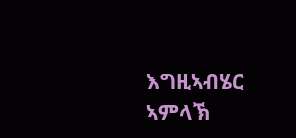እግዚኣብሄር ኣምላኽ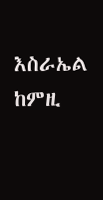እስራኤል ከምዚ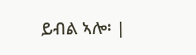ይብል ኣሎ፡ |